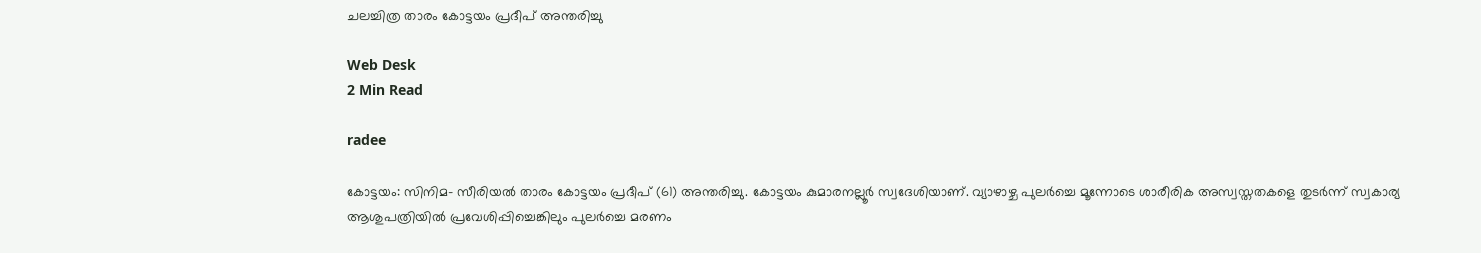ചലച്ചിത്ര താരം കോട്ടയം പ്രദീപ് അന്തരിച്ചു

Web Desk
2 Min Read

radee

കോട്ടയം: സിനിമ- സീരിയല്‍ താരം കോട്ടയം പ്രദീപ് (61) അന്തരിച്ചു. കോട്ടയം കുമാരനല്ലൂര്‍ സ്വദേശിയാണ്. വ്യാഴാഴ്ച പുലര്‍ച്ചെ മൂന്നോടെ ശാരീരിക അസ്വസ്തതകളെ തുടര്‍ന്ന് സ്വകാര്യ ആശുപത്രിയില്‍ പ്രവേശിപ്പിച്ചെങ്കിലും പുലര്‍ച്ചെ മരണം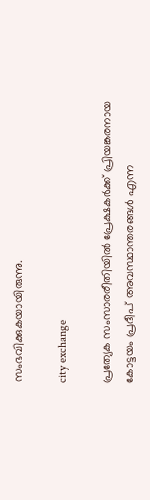സംഭവിക്കുകയായിരുന്നു.

city exchange

പ്രത്യേക സംസാരരീതിയില്‍ പ്രേക്ഷകര്‍ക്ക് പ്രിയങ്കരനായ കോട്ടയം പ്രദീപ് അവസ്ഥാന്തരങ്ങള്‍ എന്ന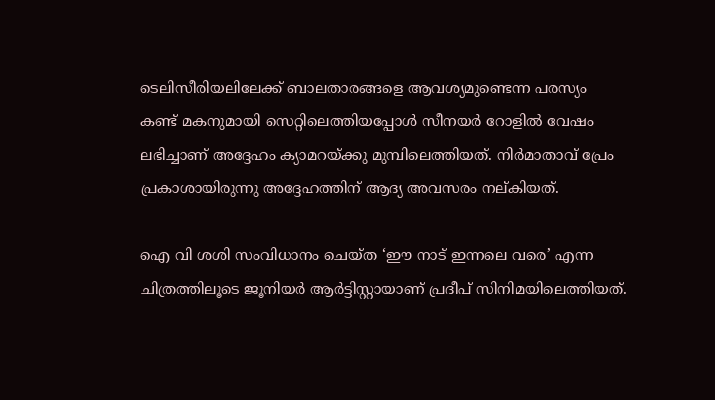ടെലിസീരിയലിലേക്ക് ബാലതാരങ്ങളെ ആവശ്യമുണ്ടെന്ന പരസ്യം കണ്ട് മകനുമായി സെറ്റിലെത്തിയപ്പോള്‍ സീനയര്‍ റോളില്‍ വേഷം ലഭിച്ചാണ് അദ്ദേഹം ക്യാമറയ്ക്കു മുമ്പിലെത്തിയത്. നിര്‍മാതാവ് പ്രേം പ്രകാശായിരുന്നു അദ്ദേഹത്തിന് ആദ്യ അവസരം നല്കിയത്.

ഐ വി ശശി സംവിധാനം ചെയ്ത ‘ഈ നാട് ഇന്നലെ വരെ’ എന്ന ചിത്രത്തിലൂടെ ജൂനിയര്‍ ആര്‍ട്ടിസ്റ്റായാണ് പ്രദീപ് സിനിമയിലെത്തിയത്.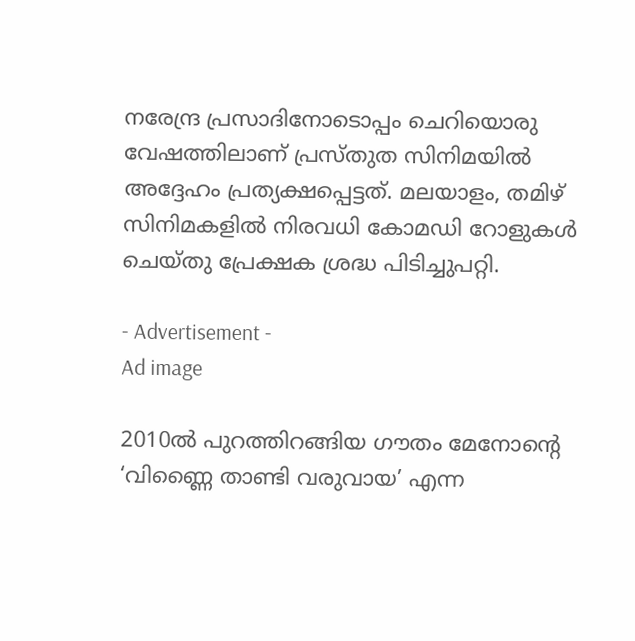നരേന്ദ്ര പ്രസാദിനോടൊപ്പം ചെറിയൊരു വേഷത്തിലാണ് പ്രസ്തുത സിനിമയില്‍ അദ്ദേഹം പ്രത്യക്ഷപ്പെട്ടത്. മലയാളം, തമിഴ് സിനിമകളില്‍ നിരവധി കോമഡി റോളുകള്‍ ചെയ്തു പ്രേക്ഷക ശ്രദ്ധ പിടിച്ചുപറ്റി.

- Advertisement -
Ad image

2010ല്‍ പുറത്തിറങ്ങിയ ഗൗതം മേനോന്റെ ‘വിണ്ണൈ താണ്ടി വരുവായ’ എന്ന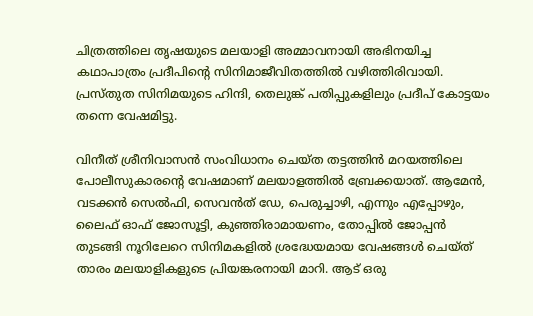ചിത്രത്തിലെ തൃഷയുടെ മലയാളി അമ്മാവനായി അഭിനയിച്ച കഥാപാത്രം പ്രദീപിന്റെ സിനിമാജീവിതത്തില്‍ വഴിത്തിരിവായി. പ്രസ്തുത സിനിമയുടെ ഹിന്ദി, തെലുങ്ക് പതിപ്പുകളിലും പ്രദീപ് കോട്ടയം തന്നെ വേഷമിട്ടു.

വിനീത് ശ്രീനിവാസന്‍ സംവിധാനം ചെയ്ത തട്ടത്തിന്‍ മറയത്തിലെ പോലീസുകാരന്റെ വേഷമാണ് മലയാളത്തില്‍ ബ്രേക്കയാത്. ആമേന്‍, വടക്കന്‍ സെല്‍ഫി, സെവന്‍ത് ഡേ, പെരുച്ചാഴി, എന്നും എപ്പോഴും, ലൈഫ് ഓഫ് ജോസൂട്ടി, കുഞ്ഞിരാമായണം, തോപ്പില്‍ ജോപ്പന്‍ തുടങ്ങി നൂറിലേറെ സിനിമകളില്‍ ശ്രദ്ധേയമായ വേഷങ്ങള്‍ ചെയ്ത് താരം മലയാളികളുടെ പ്രിയങ്കരനായി മാറി. ആട് ഒരു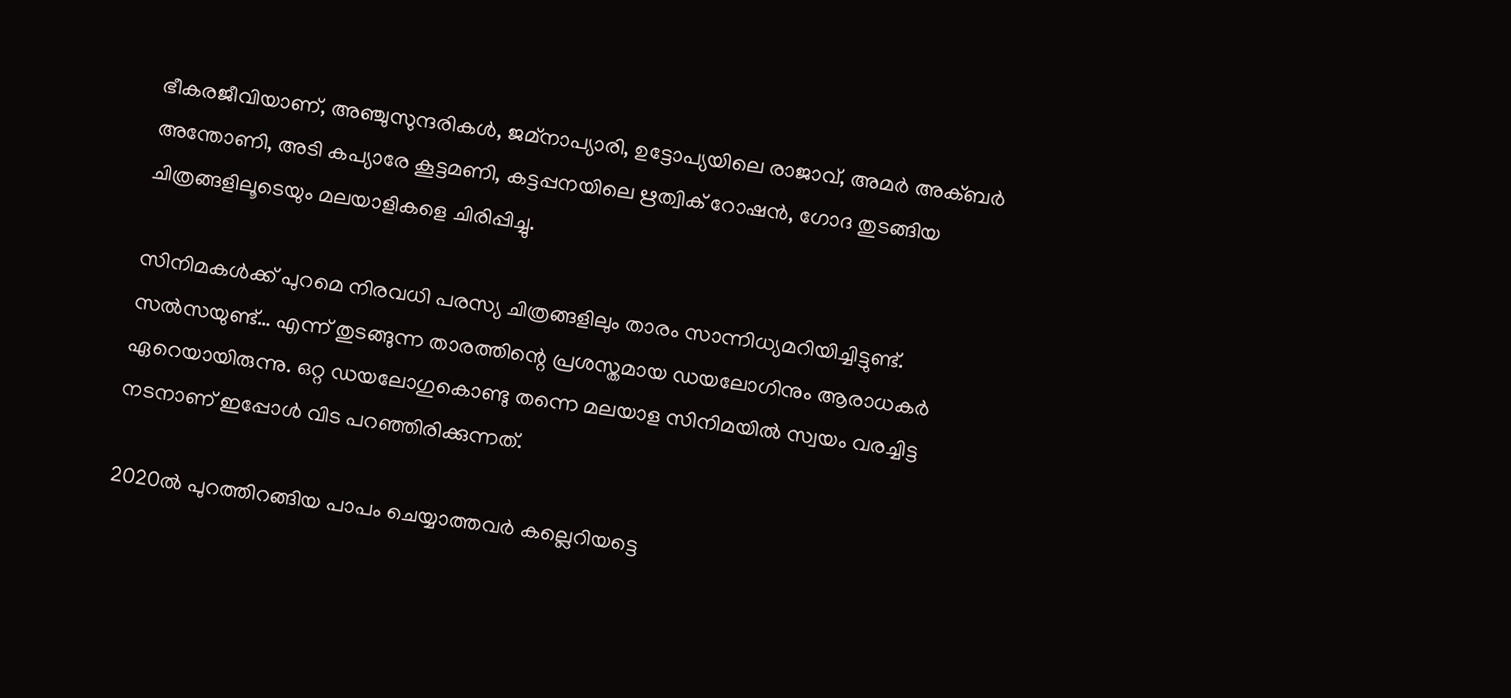ഭീകരജീവിയാണ്, അഞ്ചുസുന്ദരികള്‍, ജമ്നാപ്യാരി, ഉട്ടോപ്യയിലെ രാജാവ്, അമര്‍ അക്ബര്‍ അന്തോണി, അടി കപ്യാരേ കൂട്ടമണി, കട്ടപ്പനയിലെ ഋത്വിക് റോഷന്‍, ഗോദ തുടങ്ങിയ ചിത്രങ്ങളിലൂടെയും മലയാളികളെ ചിരിപ്പിച്ചു.

സിനിമകള്‍ക്ക് പുറമെ നിരവധി പരസ്യ ചിത്രങ്ങളിലും താരം സാന്നിധ്യമറിയിച്ചിട്ടുണ്ട്. സല്‍സയുണ്ട്… എന്ന് തുടങ്ങുന്ന താരത്തിന്റെ പ്രശസ്തമായ ഡയലോഗിനും ആരാധകര്‍ ഏറെയായിരുന്നു. ഒറ്റ ഡയലോഗുകൊണ്ടു തന്നെ മലയാള സിനിമയില്‍ സ്വയം വരച്ചിട്ട നടനാണ് ഇപ്പോള്‍ വിട പറഞ്ഞിരിക്കുന്നത്.

2020ല്‍ പുറത്തിറങ്ങിയ പാപം ചെയ്യാത്തവര്‍ കല്ലെറിയട്ടെ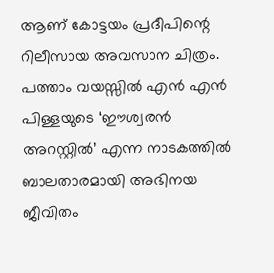ആണ് കോട്ടയം പ്രദീപിന്റെ റിലീസായ അവസാന ചിത്രം. പത്താം വയസ്സില്‍ എന്‍ എന്‍ പിള്ളയുടെ ‘ഈശ്വരന്‍ അറസ്റ്റില്‍’ എന്ന നാടകത്തില്‍ ബാലതാരമായി അഭിനയ ജീവിതം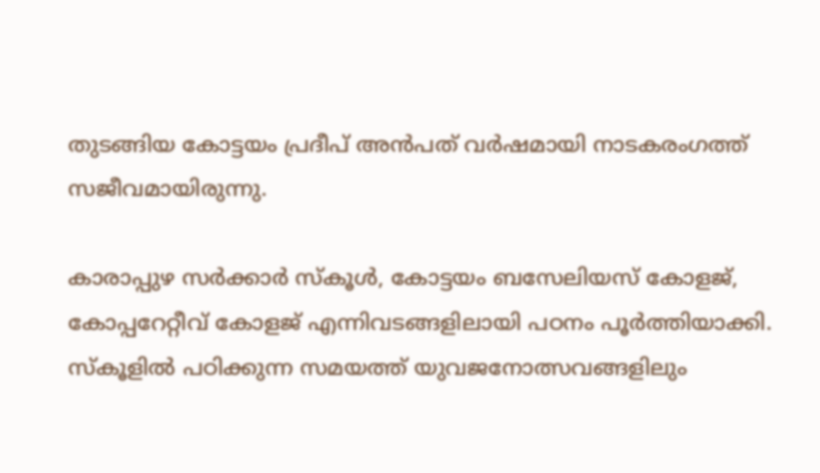തുടങ്ങിയ കോട്ടയം പ്രദീപ് അന്‍പത് വര്‍ഷമായി നാടകരംഗത്ത് സജീവമായിരുന്നു.

കാരാപ്പുഴ സര്‍ക്കാര്‍ സ്‌കൂള്‍, കോട്ടയം ബസേലിയസ് കോളജ്, കോപ്പറേറ്റീവ് കോളജ് എന്നിവടങ്ങളിലായി പഠനം പൂര്‍ത്തിയാക്കി. സ്‌കൂളില്‍ പഠിക്കുന്ന സമയത്ത് യുവജനോത്സവങ്ങളിലും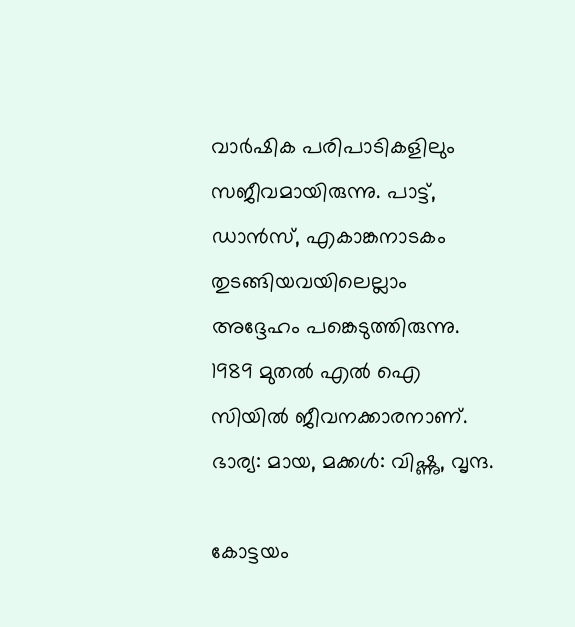വാര്‍ഷിക പരിപാടികളിലും സജീവമായിരുന്നു. പാട്ട്, ഡാന്‍സ്, എകാങ്കനാടകം തുടങ്ങിയവയിലെല്ലാം അദ്ദേഹം പങ്കെടുത്തിരുന്നു. 1989 മുതല്‍ എല്‍ ഐ സിയില്‍ ജീവനക്കാരനാണ്. ഭാര്യ: മായ, മക്കള്‍: വിഷ്ണു, വൃന്ദ.

കോട്ടയം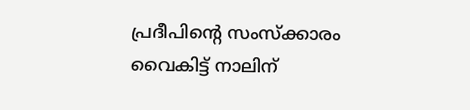പ്രദീപിന്റെ സംസ്‌ക്കാരം വൈകിട്ട് നാലിന്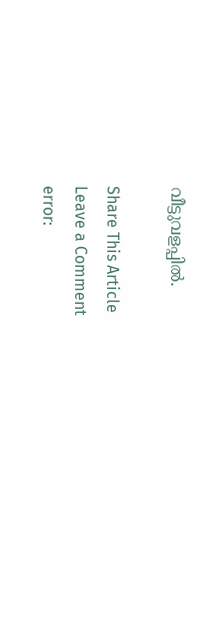വീട്ടുവളപ്പില്‍.

Share This Article
Leave a Comment
error: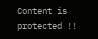Content is protected !!